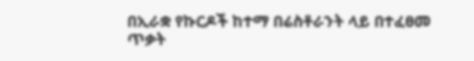በኢራቋ የኩርዶች ከተማ በሬስቶራንት ላይ በተፈፀመ ጥቃት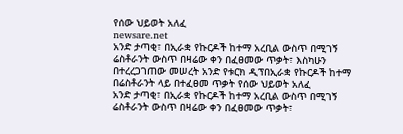የሰው ህይወት አለፈ
newsare.net
አንድ ታጣቂ፣ በኢራቋ የኩርዶች ከተማ አረቢል ውስጥ በሚገኝ ሬስቶራንት ውስጥ በዛሬው ቀን በፈፀመው ጥቃት፣ እስካሁን በተረረጋገጠው መሠረት አንድ የቱርክ ዲፕበኢራቋ የኩርዶች ከተማ በሬስቶራንት ላይ በተፈፀመ ጥቃት የሰው ህይወት አለፈ
አንድ ታጣቂ፣ በኢራቋ የኩርዶች ከተማ አረቢል ውስጥ በሚገኝ ሬስቶራንት ውስጥ በዛሬው ቀን በፈፀመው ጥቃት፣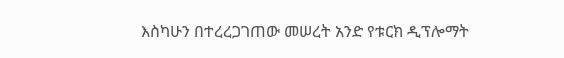እስካሁን በተረረጋገጠው መሠረት አንድ የቱርክ ዲፕሎማት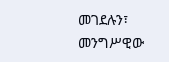መገደሉን፣ መንግሥዊው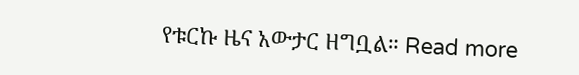የቱርኩ ዜና አውታር ዘግቧል። Read more